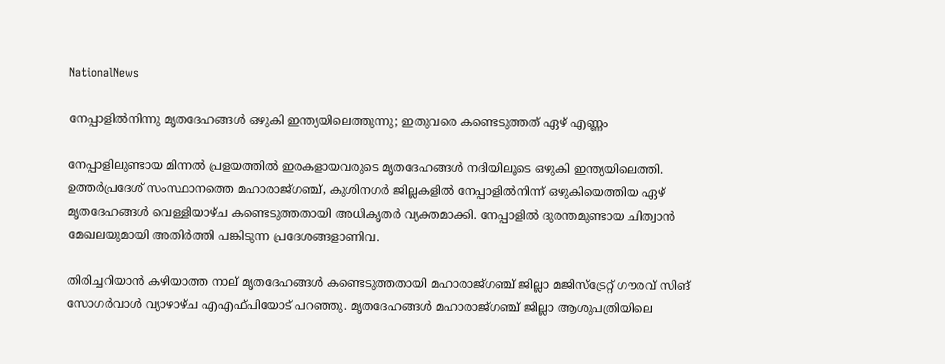NationalNews

നേപ്പാളില്‍നിന്നു മൃതദേഹങ്ങൾ ഒഴുകി ഇന്ത്യയിലെത്തുന്നു; ഇതുവരെ കണ്ടെടുത്തത് ഏഴ് എണ്ണം

നേപ്പാളിലുണ്ടായ മിന്നൽ പ്രളയത്തിൽ ഇരകളായവരുടെ മൃതദേഹങ്ങൾ നദിയിലൂടെ ഒഴുകി ഇന്ത്യയിലെത്തി. ഉത്തർപ്രദേശ് സംസ്ഥാനത്തെ മഹാരാജ്ഗഞ്ച്, കുശിനഗർ ജില്ലകളിൽ നേപ്പാളിൽനിന്ന് ഒഴുകിയെത്തിയ ഏഴ് മൃതദേഹങ്ങൾ വെള്ളിയാഴ്ച കണ്ടെടുത്തതായി അധികൃതർ വ്യക്തമാക്കി. നേപ്പാളിൽ ദുരന്തമുണ്ടായ ചിത്വാൻ മേഖലയുമായി അതിർത്തി പങ്കിടുന്ന പ്രദേശങ്ങളാണിവ.

തിരിച്ചറിയാൻ കഴിയാത്ത നാല് മൃതദേഹങ്ങൾ കണ്ടെടുത്തതായി മഹാരാജ്ഗഞ്ച് ജില്ലാ മജിസ്ട്രേറ്റ് ഗൗരവ് സിങ് സോഗർവാൾ വ്യാഴാഴ്ച എഎഫ്‌പിയോട് പറഞ്ഞു. മൃതദേഹങ്ങൾ മഹാരാജ്ഗഞ്ച് ജില്ലാ ആശുപത്രിയിലെ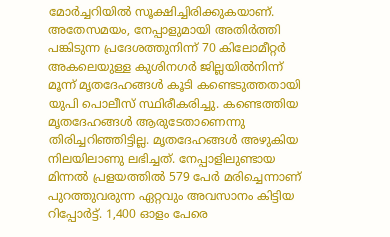മോർച്ചറിയിൽ സൂക്ഷിച്ചിരിക്കുകയാണ്. അതേസമയം, നേപ്പാളുമായി അതിർത്തി പങ്കിടുന്ന പ്രദേശത്തുനിന്ന് 70 കിലോമീറ്റർ അകലെയുള്ള കുശിനഗർ ജില്ലയിൽനിന്ന് മൂന്ന് മൃതദേഹങ്ങൾ കൂടി കണ്ടെടുത്തതായി യുപി പൊലീസ് സ്ഥിരീകരിച്ചു. കണ്ടെത്തിയ മൃതദേഹങ്ങൾ ആരുടേതാണെന്നു തിരിച്ചറിഞ്ഞിട്ടില്ല. മൃതദേഹങ്ങൾ അഴുകിയ നിലയിലാണു ലഭിച്ചത്. നേപ്പാളിലുണ്ടായ മിന്നൽ പ്രളയത്തിൽ 579 പേർ മരിച്ചെന്നാണ് പുറത്തുവരുന്ന ഏറ്റവും അവസാനം കിട്ടിയ റിപ്പോർട്ട്. 1,400 ഓളം പേരെ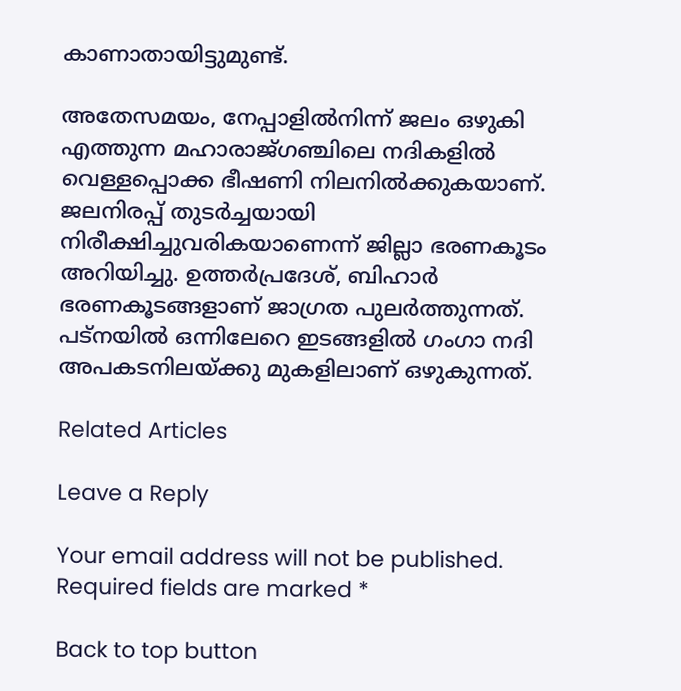കാണാതായിട്ടുമുണ്ട്.

അതേസമയം, നേപ്പാളിൽനിന്ന് ജലം ഒഴുകി എത്തുന്ന മഹാരാജ്ഗഞ്ചിലെ നദികളിൽ വെള്ളപ്പൊക്ക ഭീഷണി നിലനിൽക്കുകയാണ്. ജലനിരപ്പ് തുടർച്ചയായി നിരീക്ഷിച്ചുവരികയാണെന്ന് ജില്ലാ ഭരണകൂടം അറിയിച്ചു‌. ഉത്തർപ്രദേശ്, ബിഹാർ ഭരണകൂടങ്ങളാണ് ജാഗ്രത പുലർത്തുന്നത്. പട്നയിൽ ഒന്നിലേറെ ഇടങ്ങളിൽ ഗംഗാ നദി അപകടനിലയ്ക്കു മുകളിലാണ് ഒഴുകുന്നത്.

Related Articles

Leave a Reply

Your email address will not be published. Required fields are marked *

Back to top button